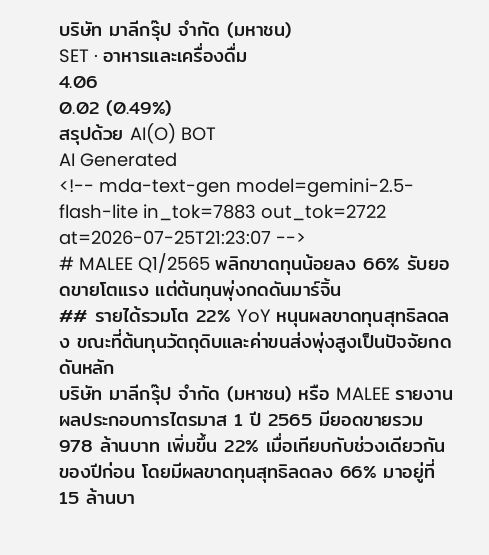บริษัท มาลีกรุ๊ป จำกัด (มหาชน)
SET · อาหารและเครื่องดื่ม
4.06
0.02 (0.49%)
สรุปด้วย AI(O) BOT
AI Generated
<!-- mda-text-gen model=gemini-2.5-flash-lite in_tok=7883 out_tok=2722 at=2026-07-25T21:23:07 -->
# MALEE Q1/2565 พลิกขาดทุนน้อยลง 66% รับยอดขายโตแรง แต่ต้นทุนพุ่งกดดันมาร์จิ้น
## รายได้รวมโต 22% YoY หนุนผลขาดทุนสุทธิลดลง ขณะที่ต้นทุนวัตถุดิบและค่าขนส่งพุ่งสูงเป็นปัจจัยกดดันหลัก
บริษัท มาลีกรุ๊ป จำกัด (มหาชน) หรือ MALEE รายงานผลประกอบการไตรมาส 1 ปี 2565 มียอดขายรวม 978 ล้านบาท เพิ่มขึ้น 22% เมื่อเทียบกับช่วงเดียวกันของปีก่อน โดยมีผลขาดทุนสุทธิลดลง 66% มาอยู่ที่ 15 ล้านบา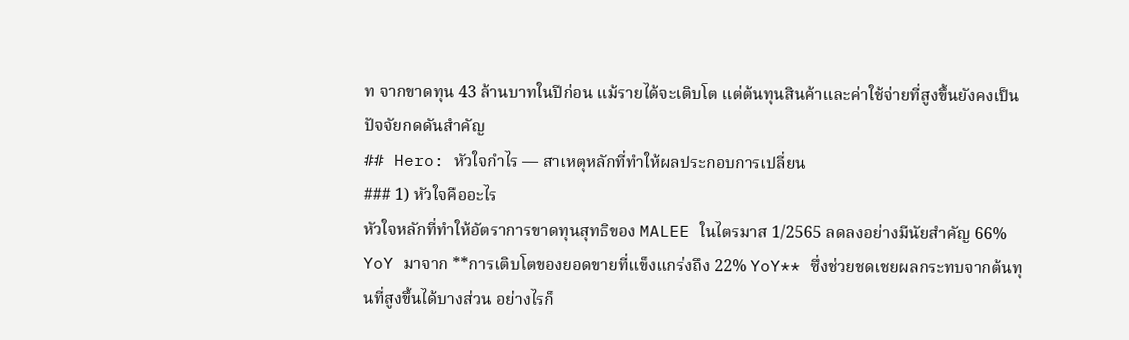ท จากขาดทุน 43 ล้านบาทในปีก่อน แม้รายได้จะเติบโต แต่ต้นทุนสินค้าและค่าใช้จ่ายที่สูงขึ้นยังคงเป็นปัจจัยกดดันสำคัญ
## Hero: หัวใจกำไร — สาเหตุหลักที่ทำให้ผลประกอบการเปลี่ยน
### 1) หัวใจคืออะไร
หัวใจหลักที่ทำให้อัตราการขาดทุนสุทธิของ MALEE ในไตรมาส 1/2565 ลดลงอย่างมีนัยสำคัญ 66% YoY มาจาก **การเติบโตของยอดขายที่แข็งแกร่งถึง 22% YoY** ซึ่งช่วยชดเชยผลกระทบจากต้นทุนที่สูงขึ้นได้บางส่วน อย่างไรก็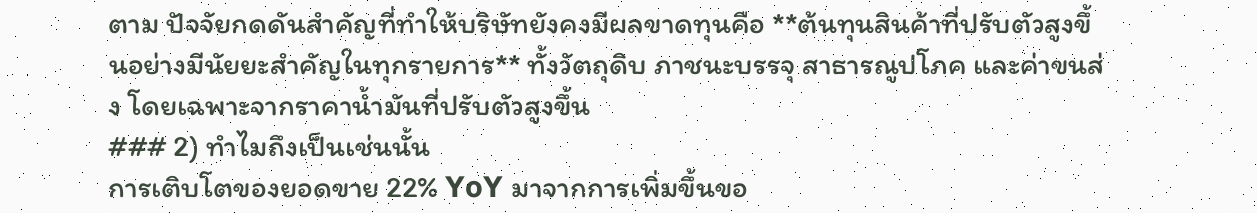ตาม ปัจจัยกดดันสำคัญที่ทำให้บริษัทยังคงมีผลขาดทุนคือ **ต้นทุนสินค้าที่ปรับตัวสูงขึ้นอย่างมีนัยยะสำคัญในทุกรายการ** ทั้งวัตถุดิบ ภาชนะบรรจุ สาธารณูปโภค และค่าขนส่ง โดยเฉพาะจากราคาน้ำมันที่ปรับตัวสูงขึ้น
### 2) ทำไมถึงเป็นเช่นนั้น
การเติบโตของยอดขาย 22% YoY มาจากการเพิ่มขึ้นขอ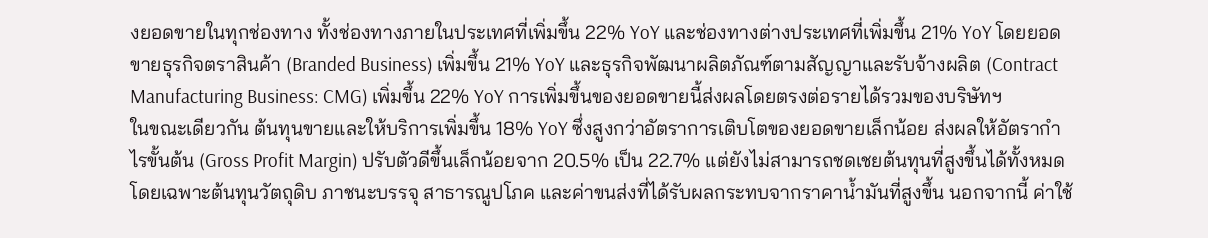งยอดขายในทุกช่องทาง ทั้งช่องทางภายในประเทศที่เพิ่มขึ้น 22% YoY และช่องทางต่างประเทศที่เพิ่มขึ้น 21% YoY โดยยอดขายธุรกิจตราสินค้า (Branded Business) เพิ่มขึ้น 21% YoY และธุรกิจพัฒนาผลิตภัณฑ์ตามสัญญาและรับจ้างผลิต (Contract Manufacturing Business: CMG) เพิ่มขึ้น 22% YoY การเพิ่มขึ้นของยอดขายนี้ส่งผลโดยตรงต่อรายได้รวมของบริษัทฯ
ในขณะเดียวกัน ต้นทุนขายและให้บริการเพิ่มขึ้น 18% YoY ซึ่งสูงกว่าอัตราการเติบโตของยอดขายเล็กน้อย ส่งผลให้อัตรากำไรขั้นต้น (Gross Profit Margin) ปรับตัวดีขึ้นเล็กน้อยจาก 20.5% เป็น 22.7% แต่ยังไม่สามารถชดเชยต้นทุนที่สูงขึ้นได้ทั้งหมด โดยเฉพาะต้นทุนวัตถุดิบ ภาชนะบรรจุ สาธารณูปโภค และค่าขนส่งที่ได้รับผลกระทบจากราคาน้ำมันที่สูงขึ้น นอกจากนี้ ค่าใช้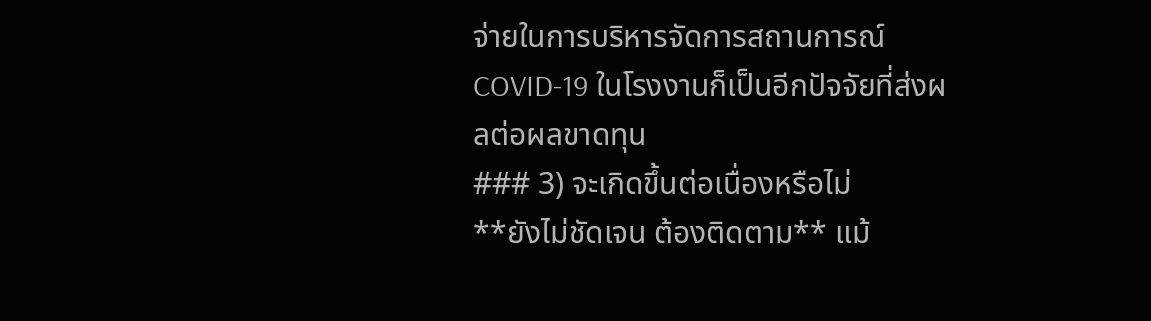จ่ายในการบริหารจัดการสถานการณ์ COVID-19 ในโรงงานก็เป็นอีกปัจจัยที่ส่งผลต่อผลขาดทุน
### 3) จะเกิดขึ้นต่อเนื่องหรือไม่
**ยังไม่ชัดเจน ต้องติดตาม** แม้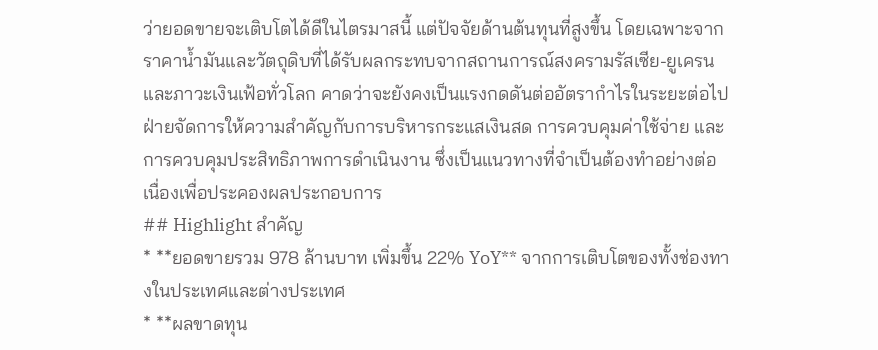ว่ายอดขายจะเติบโตได้ดีในไตรมาสนี้ แต่ปัจจัยด้านต้นทุนที่สูงขึ้น โดยเฉพาะจากราคาน้ำมันและวัตถุดิบที่ได้รับผลกระทบจากสถานการณ์สงครามรัสเซีย-ยูเครน และภาวะเงินเฟ้อทั่วโลก คาดว่าจะยังคงเป็นแรงกดดันต่ออัตรากำไรในระยะต่อไป ฝ่ายจัดการให้ความสำคัญกับการบริหารกระแสเงินสด การควบคุมค่าใช้จ่าย และการควบคุมประสิทธิภาพการดำเนินงาน ซึ่งเป็นแนวทางที่จำเป็นต้องทำอย่างต่อเนื่องเพื่อประคองผลประกอบการ
## Highlight สำคัญ
* **ยอดขายรวม 978 ล้านบาท เพิ่มขึ้น 22% YoY** จากการเติบโตของทั้งช่องทางในประเทศและต่างประเทศ
* **ผลขาดทุน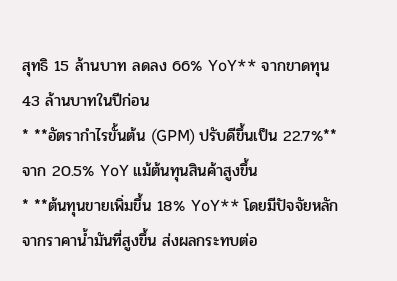สุทธิ 15 ล้านบาท ลดลง 66% YoY** จากขาดทุน 43 ล้านบาทในปีก่อน
* **อัตรากำไรขั้นต้น (GPM) ปรับดีขึ้นเป็น 22.7%** จาก 20.5% YoY แม้ต้นทุนสินค้าสูงขึ้น
* **ต้นทุนขายเพิ่มขึ้น 18% YoY** โดยมีปัจจัยหลักจากราคาน้ำมันที่สูงขึ้น ส่งผลกระทบต่อ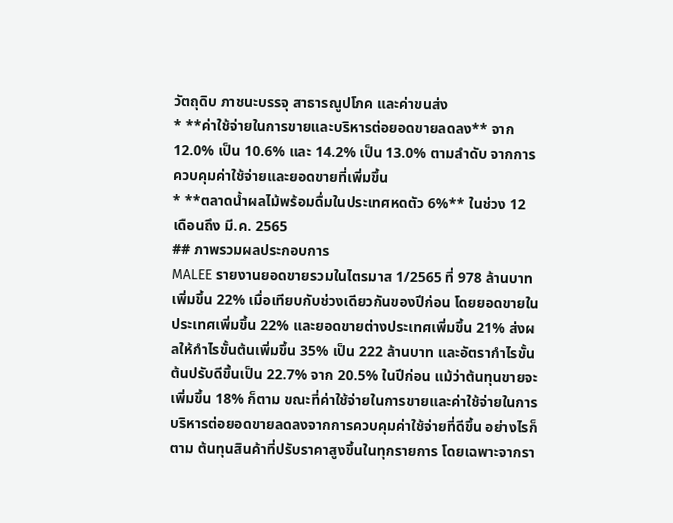วัตถุดิบ ภาชนะบรรจุ สาธารณูปโภค และค่าขนส่ง
* **ค่าใช้จ่ายในการขายและบริหารต่อยอดขายลดลง** จาก 12.0% เป็น 10.6% และ 14.2% เป็น 13.0% ตามลำดับ จากการควบคุมค่าใช้จ่ายและยอดขายที่เพิ่มขึ้น
* **ตลาดน้ำผลไม้พร้อมดื่มในประเทศหดตัว 6%** ในช่วง 12 เดือนถึง มี.ค. 2565
## ภาพรวมผลประกอบการ
MALEE รายงานยอดขายรวมในไตรมาส 1/2565 ที่ 978 ล้านบาท เพิ่มขึ้น 22% เมื่อเทียบกับช่วงเดียวกันของปีก่อน โดยยอดขายในประเทศเพิ่มขึ้น 22% และยอดขายต่างประเทศเพิ่มขึ้น 21% ส่งผลให้กำไรขั้นต้นเพิ่มขึ้น 35% เป็น 222 ล้านบาท และอัตรากำไรขั้นต้นปรับดีขึ้นเป็น 22.7% จาก 20.5% ในปีก่อน แม้ว่าต้นทุนขายจะเพิ่มขึ้น 18% ก็ตาม ขณะที่ค่าใช้จ่ายในการขายและค่าใช้จ่ายในการบริหารต่อยอดขายลดลงจากการควบคุมค่าใช้จ่ายที่ดีขึ้น อย่างไรก็ตาม ต้นทุนสินค้าที่ปรับราคาสูงขึ้นในทุกรายการ โดยเฉพาะจากรา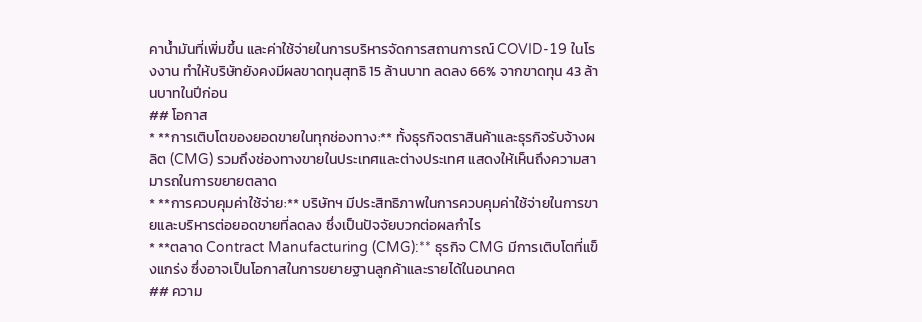คาน้ำมันที่เพิ่มขึ้น และค่าใช้จ่ายในการบริหารจัดการสถานการณ์ COVID-19 ในโรงงาน ทำให้บริษัทยังคงมีผลขาดทุนสุทธิ 15 ล้านบาท ลดลง 66% จากขาดทุน 43 ล้านบาทในปีก่อน
## โอกาส
* **การเติบโตของยอดขายในทุกช่องทาง:** ทั้งธุรกิจตราสินค้าและธุรกิจรับจ้างผลิต (CMG) รวมถึงช่องทางขายในประเทศและต่างประเทศ แสดงให้เห็นถึงความสามารถในการขยายตลาด
* **การควบคุมค่าใช้จ่าย:** บริษัทฯ มีประสิทธิภาพในการควบคุมค่าใช้จ่ายในการขายและบริหารต่อยอดขายที่ลดลง ซึ่งเป็นปัจจัยบวกต่อผลกำไร
* **ตลาด Contract Manufacturing (CMG):** ธุรกิจ CMG มีการเติบโตที่แข็งแกร่ง ซึ่งอาจเป็นโอกาสในการขยายฐานลูกค้าและรายได้ในอนาคต
## ความ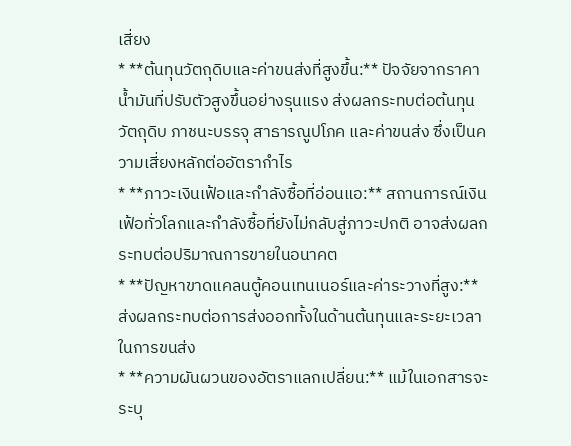เสี่ยง
* **ต้นทุนวัตถุดิบและค่าขนส่งที่สูงขึ้น:** ปัจจัยจากราคาน้ำมันที่ปรับตัวสูงขึ้นอย่างรุนแรง ส่งผลกระทบต่อต้นทุนวัตถุดิบ ภาชนะบรรจุ สาธารณูปโภค และค่าขนส่ง ซึ่งเป็นความเสี่ยงหลักต่ออัตรากำไร
* **ภาวะเงินเฟ้อและกำลังซื้อที่อ่อนแอ:** สถานการณ์เงินเฟ้อทั่วโลกและกำลังซื้อที่ยังไม่กลับสู่ภาวะปกติ อาจส่งผลกระทบต่อปริมาณการขายในอนาคต
* **ปัญหาขาดแคลนตู้คอนเทนเนอร์และค่าระวางที่สูง:** ส่งผลกระทบต่อการส่งออกทั้งในด้านต้นทุนและระยะเวลาในการขนส่ง
* **ความผันผวนของอัตราแลกเปลี่ยน:** แม้ในเอกสารจะระบุ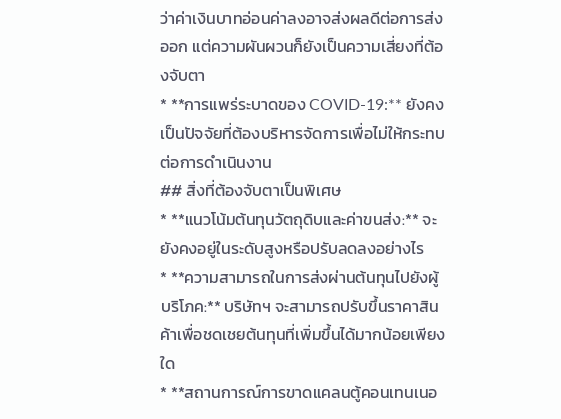ว่าค่าเงินบาทอ่อนค่าลงอาจส่งผลดีต่อการส่งออก แต่ความผันผวนก็ยังเป็นความเสี่ยงที่ต้องจับตา
* **การแพร่ระบาดของ COVID-19:** ยังคงเป็นปัจจัยที่ต้องบริหารจัดการเพื่อไม่ให้กระทบต่อการดำเนินงาน
## สิ่งที่ต้องจับตาเป็นพิเศษ
* **แนวโน้มต้นทุนวัตถุดิบและค่าขนส่ง:** จะยังคงอยู่ในระดับสูงหรือปรับลดลงอย่างไร
* **ความสามารถในการส่งผ่านต้นทุนไปยังผู้บริโภค:** บริษัทฯ จะสามารถปรับขึ้นราคาสินค้าเพื่อชดเชยต้นทุนที่เพิ่มขึ้นได้มากน้อยเพียงใด
* **สถานการณ์การขาดแคลนตู้คอนเทนเนอ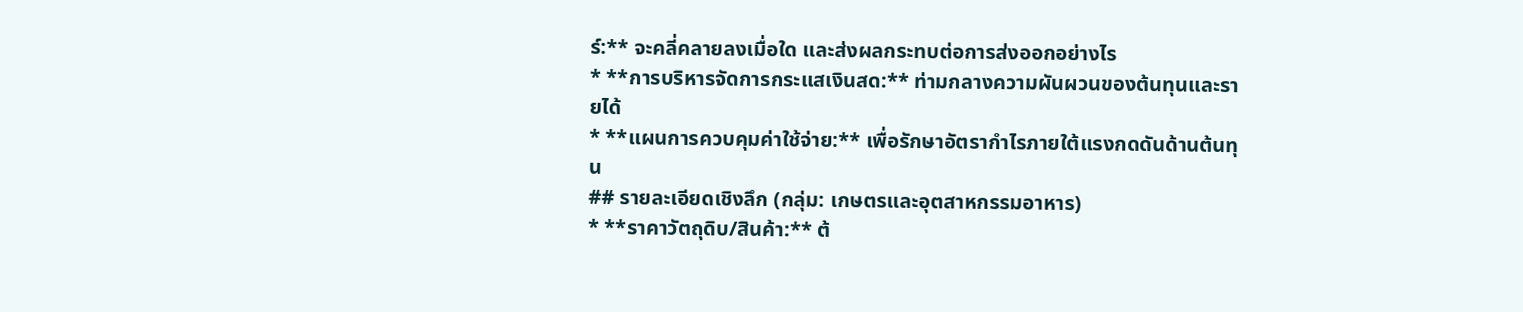ร์:** จะคลี่คลายลงเมื่อใด และส่งผลกระทบต่อการส่งออกอย่างไร
* **การบริหารจัดการกระแสเงินสด:** ท่ามกลางความผันผวนของต้นทุนและรายได้
* **แผนการควบคุมค่าใช้จ่าย:** เพื่อรักษาอัตรากำไรภายใต้แรงกดดันด้านต้นทุน
## รายละเอียดเชิงลึก (กลุ่ม: เกษตรและอุตสาหกรรมอาหาร)
* **ราคาวัตถุดิบ/สินค้า:** ต้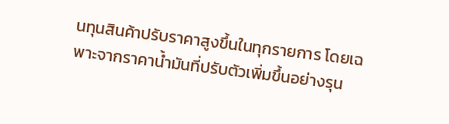นทุนสินค้าปรับราคาสูงขึ้นในทุกรายการ โดยเฉพาะจากราคาน้ำมันที่ปรับตัวเพิ่มขึ้นอย่างรุน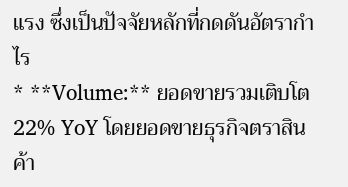แรง ซึ่งเป็นปัจจัยหลักที่กดดันอัตรากำไร
* **Volume:** ยอดขายรวมเติบโต 22% YoY โดยยอดขายธุรกิจตราสินค้า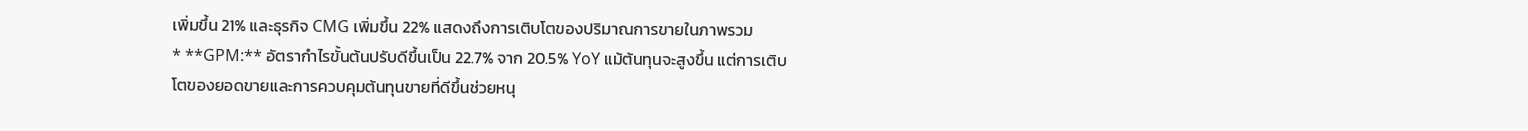เพิ่มขึ้น 21% และธุรกิจ CMG เพิ่มขึ้น 22% แสดงถึงการเติบโตของปริมาณการขายในภาพรวม
* **GPM:** อัตรากำไรขั้นต้นปรับดีขึ้นเป็น 22.7% จาก 20.5% YoY แม้ต้นทุนจะสูงขึ้น แต่การเติบโตของยอดขายและการควบคุมต้นทุนขายที่ดีขึ้นช่วยหนุ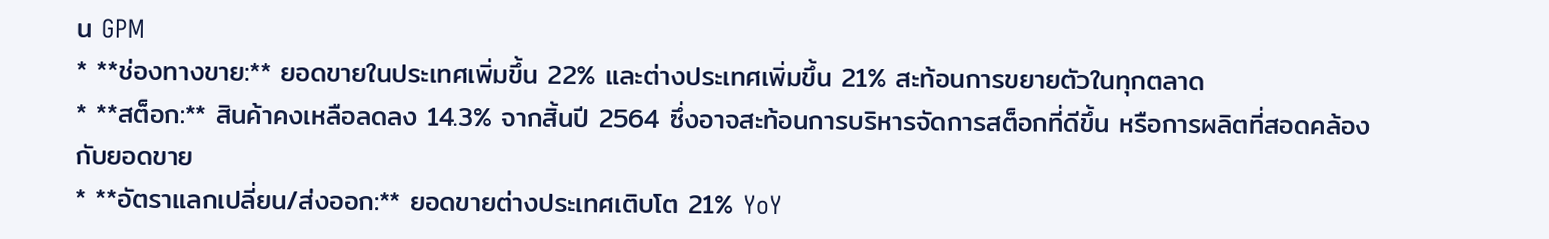น GPM
* **ช่องทางขาย:** ยอดขายในประเทศเพิ่มขึ้น 22% และต่างประเทศเพิ่มขึ้น 21% สะท้อนการขยายตัวในทุกตลาด
* **สต็อก:** สินค้าคงเหลือลดลง 14.3% จากสิ้นปี 2564 ซึ่งอาจสะท้อนการบริหารจัดการสต็อกที่ดีขึ้น หรือการผลิตที่สอดคล้องกับยอดขาย
* **อัตราแลกเปลี่ยน/ส่งออก:** ยอดขายต่างประเทศเติบโต 21% YoY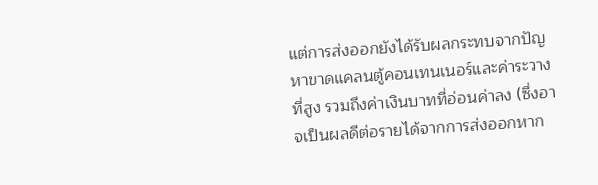แต่การส่งออกยังได้รับผลกระทบจากปัญหาขาดแคลนตู้คอนเทนเนอร์และค่าระวางที่สูง รวมถึงค่าเงินบาทที่อ่อนค่าลง (ซึ่งอาจเป็นผลดีต่อรายได้จากการส่งออกหาก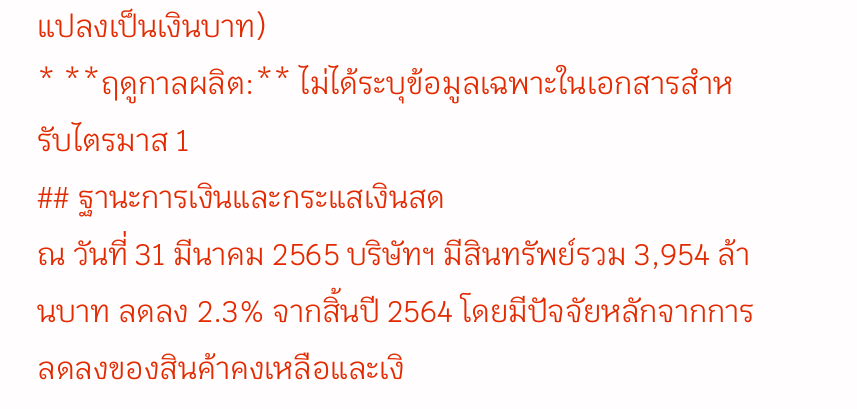แปลงเป็นเงินบาท)
* **ฤดูกาลผลิต:** ไม่ได้ระบุข้อมูลเฉพาะในเอกสารสำหรับไตรมาส 1
## ฐานะการเงินและกระแสเงินสด
ณ วันที่ 31 มีนาคม 2565 บริษัทฯ มีสินทรัพย์รวม 3,954 ล้านบาท ลดลง 2.3% จากสิ้นปี 2564 โดยมีปัจจัยหลักจากการลดลงของสินค้าคงเหลือและเงิ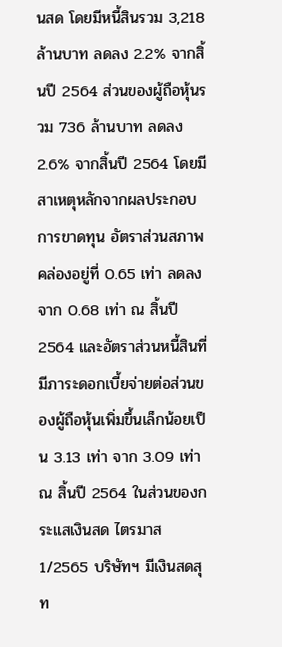นสด โดยมีหนี้สินรวม 3,218 ล้านบาท ลดลง 2.2% จากสิ้นปี 2564 ส่วนของผู้ถือหุ้นรวม 736 ล้านบาท ลดลง 2.6% จากสิ้นปี 2564 โดยมีสาเหตุหลักจากผลประกอบการขาดทุน อัตราส่วนสภาพคล่องอยู่ที่ 0.65 เท่า ลดลงจาก 0.68 เท่า ณ สิ้นปี 2564 และอัตราส่วนหนี้สินที่มีภาระดอกเบี้ยจ่ายต่อส่วนของผู้ถือหุ้นเพิ่มขึ้นเล็กน้อยเป็น 3.13 เท่า จาก 3.09 เท่า ณ สิ้นปี 2564 ในส่วนของกระแสเงินสด ไตรมาส 1/2565 บริษัทฯ มีเงินสดสุท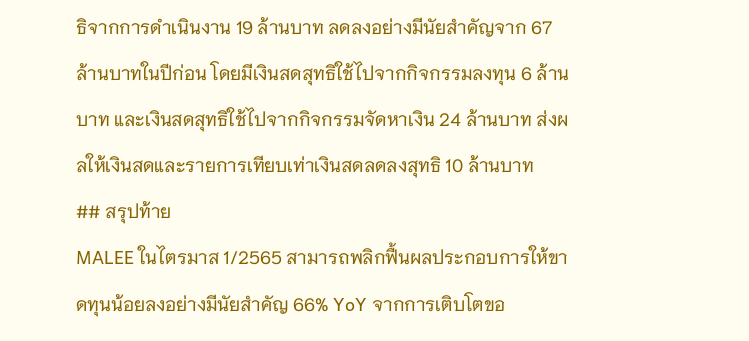ธิจากการดำเนินงาน 19 ล้านบาท ลดลงอย่างมีนัยสำคัญจาก 67 ล้านบาทในปีก่อน โดยมีเงินสดสุทธิใช้ไปจากกิจกรรมลงทุน 6 ล้านบาท และเงินสดสุทธิใช้ไปจากกิจกรรมจัดหาเงิน 24 ล้านบาท ส่งผลให้เงินสดและรายการเทียบเท่าเงินสดลดลงสุทธิ 10 ล้านบาท
## สรุปท้าย
MALEE ในไตรมาส 1/2565 สามารถพลิกฟื้นผลประกอบการให้ขาดทุนน้อยลงอย่างมีนัยสำคัญ 66% YoY จากการเติบโตขอ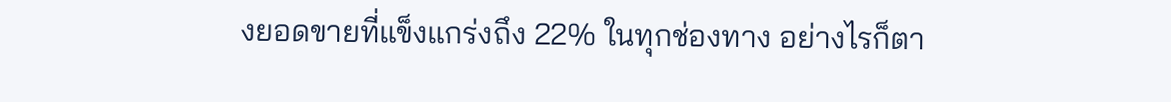งยอดขายที่แข็งแกร่งถึง 22% ในทุกช่องทาง อย่างไรก็ตา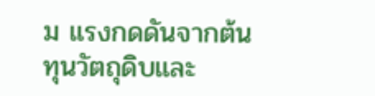ม แรงกดดันจากต้นทุนวัตถุดิบและ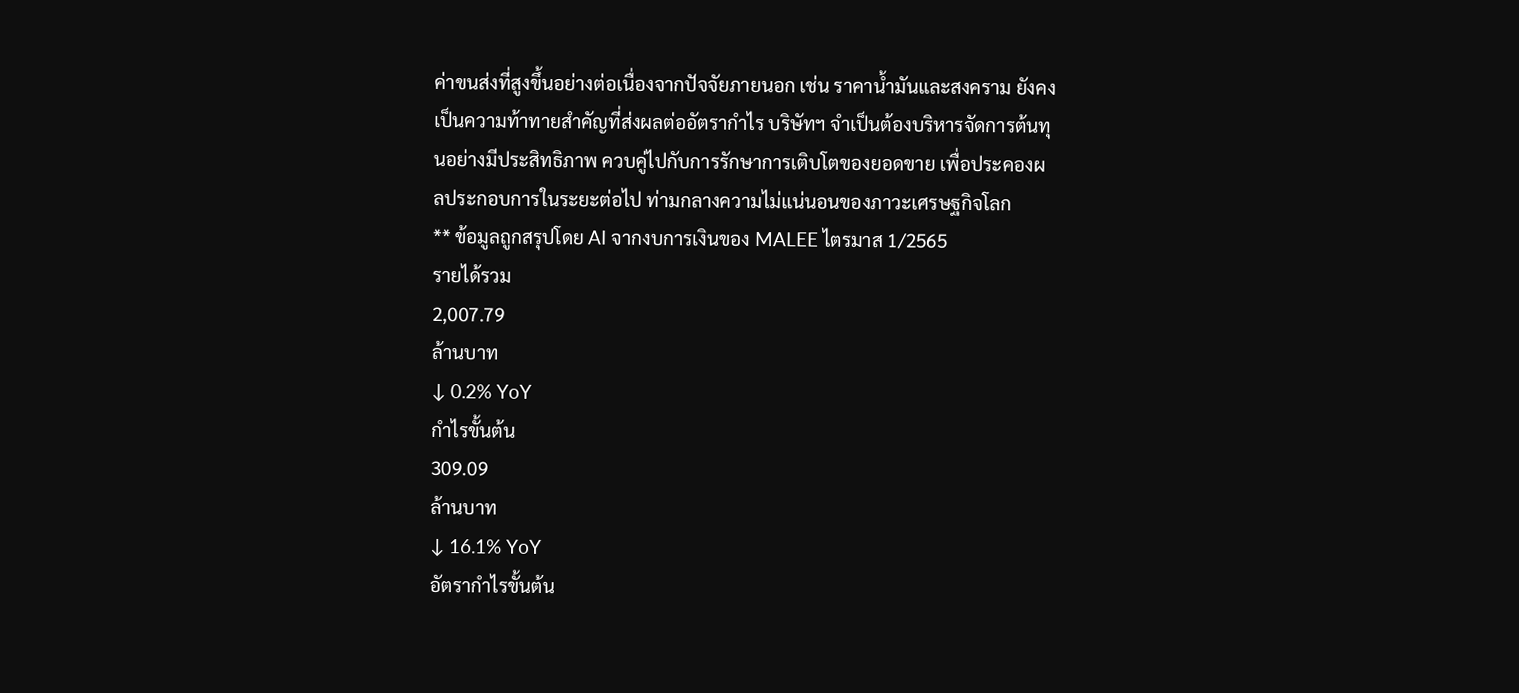ค่าขนส่งที่สูงขึ้นอย่างต่อเนื่องจากปัจจัยภายนอก เช่น ราคาน้ำมันและสงคราม ยังคงเป็นความท้าทายสำคัญที่ส่งผลต่ออัตรากำไร บริษัทฯ จำเป็นต้องบริหารจัดการต้นทุนอย่างมีประสิทธิภาพ ควบคู่ไปกับการรักษาการเติบโตของยอดขาย เพื่อประคองผลประกอบการในระยะต่อไป ท่ามกลางความไม่แน่นอนของภาวะเศรษฐกิจโลก
** ข้อมูลถูกสรุปโดย AI จากงบการเงินของ MALEE ไตรมาส 1/2565
รายได้รวม
2,007.79
ล้านบาท
↓ 0.2% YoY
กำไรขั้นต้น
309.09
ล้านบาท
↓ 16.1% YoY
อัตรากำไรขั้นต้น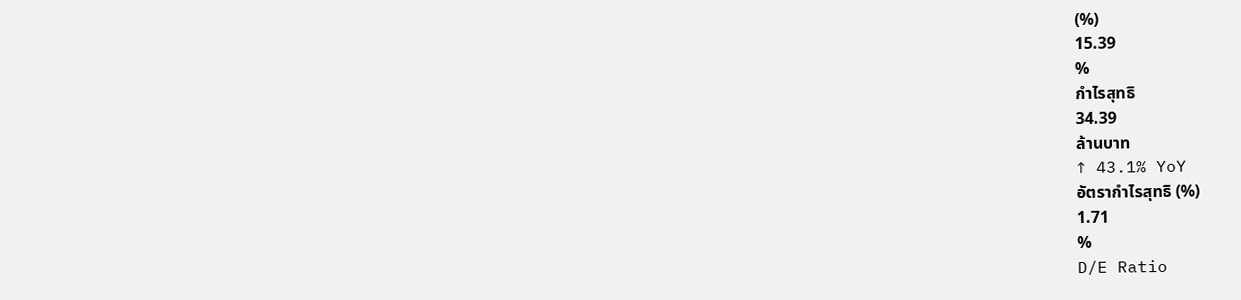(%)
15.39
%
กำไรสุทธิ
34.39
ล้านบาท
↑ 43.1% YoY
อัตรากำไรสุทธิ (%)
1.71
%
D/E Ratio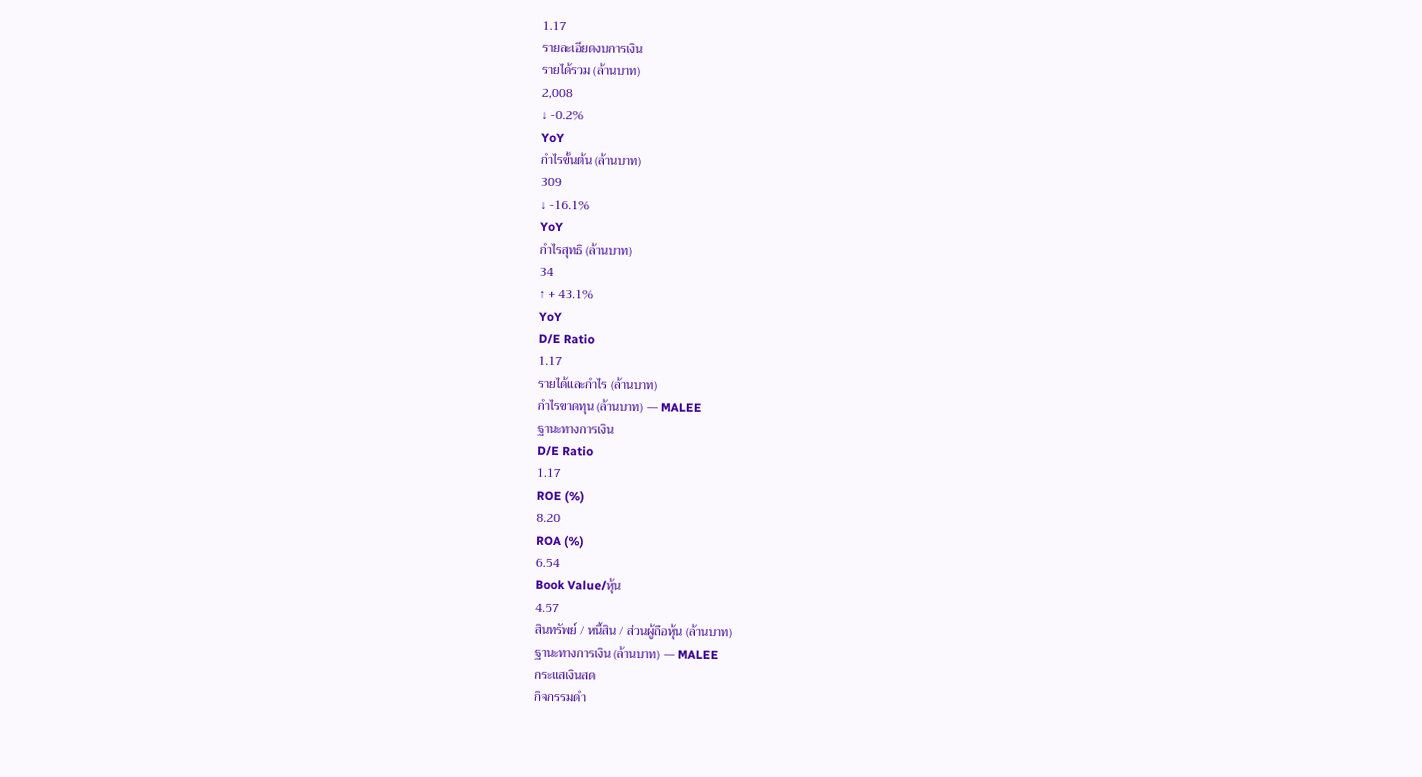1.17
รายละเอียดงบการเงิน
รายได้รวม (ล้านบาท)
2,008
↓ -0.2%
YoY
กำไรขั้นต้น (ล้านบาท)
309
↓ -16.1%
YoY
กำไรสุทธิ (ล้านบาท)
34
↑ + 43.1%
YoY
D/E Ratio
1.17
รายได้และกำไร (ล้านบาท)
กำไรขาดทุน (ล้านบาท) — MALEE
ฐานะทางการเงิน
D/E Ratio
1.17
ROE (%)
8.20
ROA (%)
6.54
Book Value/หุ้น
4.57
สินทรัพย์ / หนี้สิน / ส่วนผู้ถือหุ้น (ล้านบาท)
ฐานะทางการเงิน (ล้านบาท) — MALEE
กระแสเงินสด
กิจกรรมดำ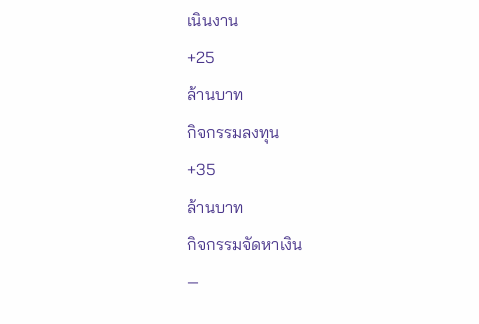เนินงาน
+25
ล้านบาท
กิจกรรมลงทุน
+35
ล้านบาท
กิจกรรมจัดหาเงิน
—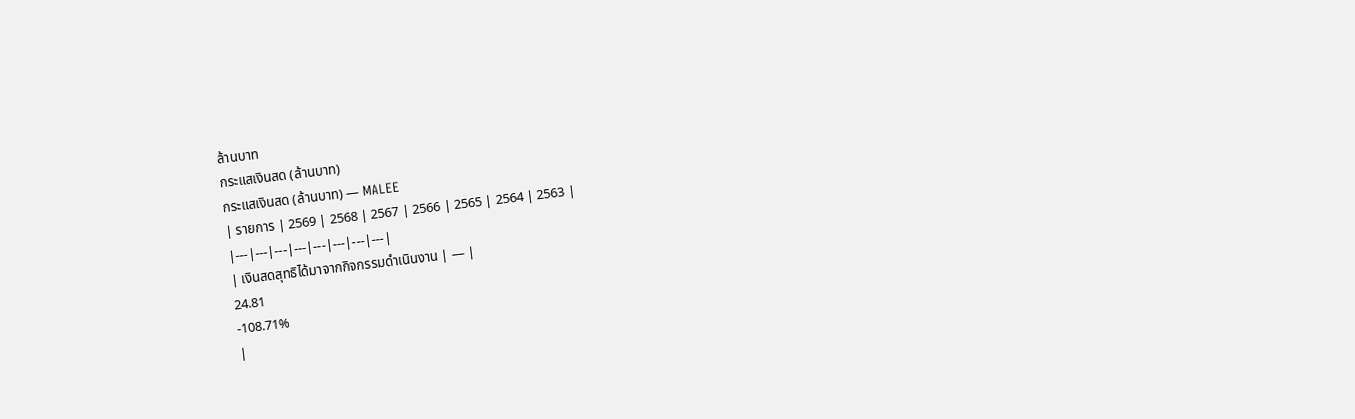ล้านบาท
กระแสเงินสด (ล้านบาท)
กระแสเงินสด (ล้านบาท) — MALEE
| รายการ | 2569 | 2568 | 2567 | 2566 | 2565 | 2564 | 2563 |
|---|---|---|---|---|---|---|---|
| เงินสดสุทธิได้มาจากกิจกรรมดำเนินงาน | — |
24.81
-108.71%
|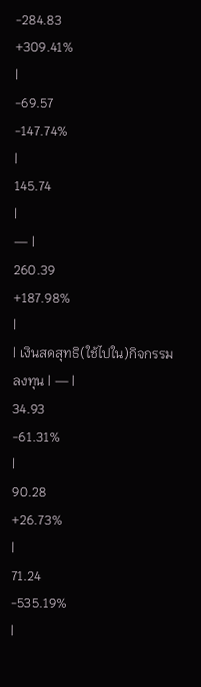-284.83
+309.41%
|
-69.57
-147.74%
|
145.74
|
— |
260.39
+187.98%
|
| เงินสดสุทธิ(ใช้ไปใน)กิจกรรมลงทุน | — |
34.93
-61.31%
|
90.28
+26.73%
|
71.24
-535.19%
|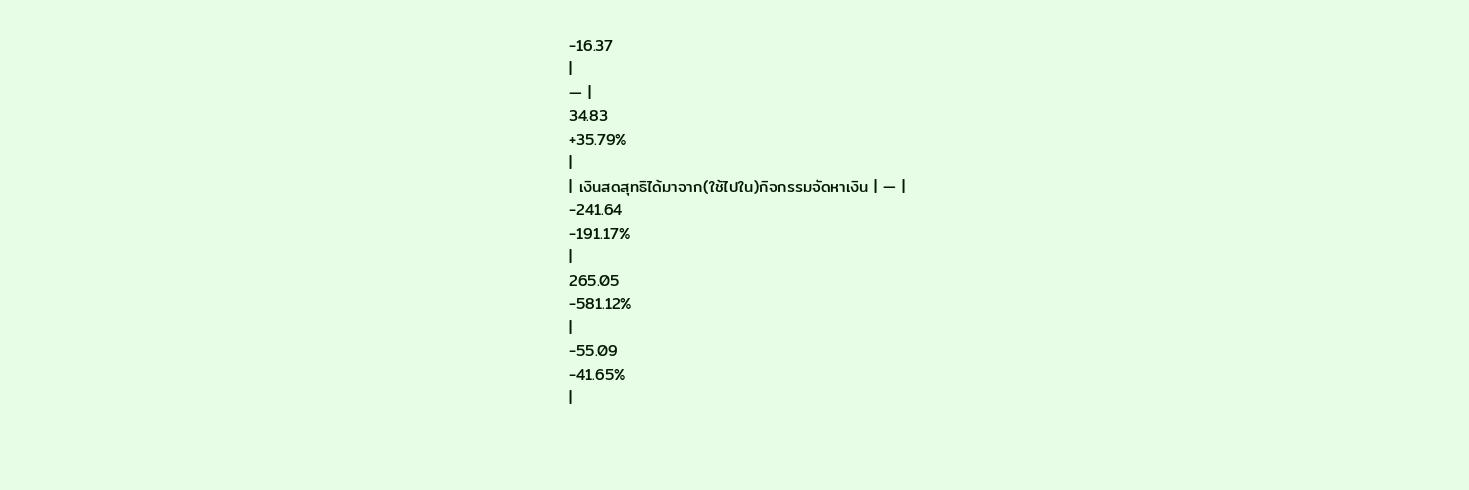-16.37
|
— |
34.83
+35.79%
|
| เงินสดสุทธิได้มาจาก(ใช้ไปใน)กิจกรรมจัดหาเงิน | — |
-241.64
-191.17%
|
265.05
-581.12%
|
-55.09
-41.65%
|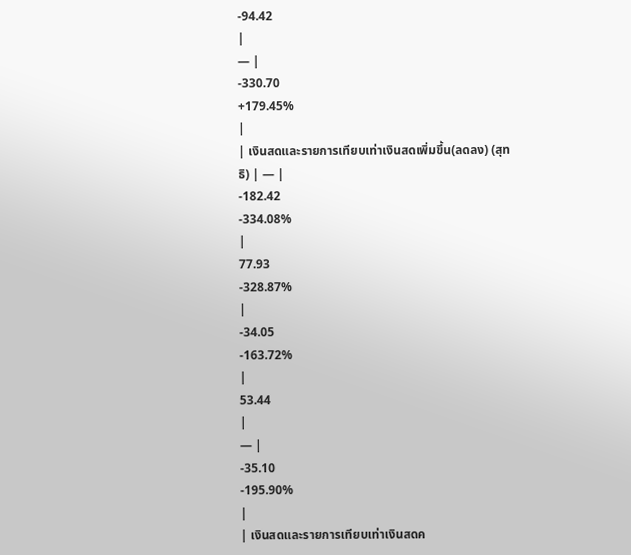-94.42
|
— |
-330.70
+179.45%
|
| เงินสดและรายการเทียบเท่าเงินสดเพิ่มขึ้น(ลดลง) (สุทธิ) | — |
-182.42
-334.08%
|
77.93
-328.87%
|
-34.05
-163.72%
|
53.44
|
— |
-35.10
-195.90%
|
| เงินสดและรายการเทียบเท่าเงินสดค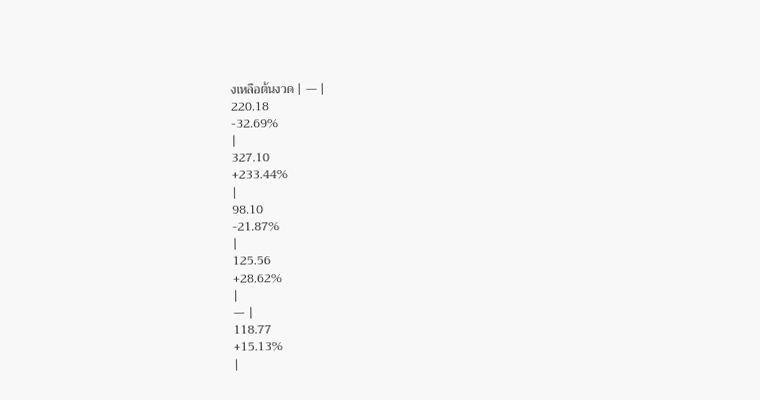งเหลือต้นงวด | — |
220.18
-32.69%
|
327.10
+233.44%
|
98.10
-21.87%
|
125.56
+28.62%
|
— |
118.77
+15.13%
|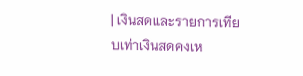| เงินสดและรายการเทียบเท่าเงินสดคงเห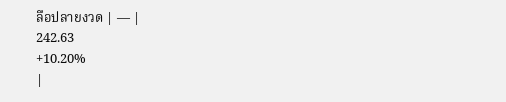ลือปลายงวด | — |
242.63
+10.20%
|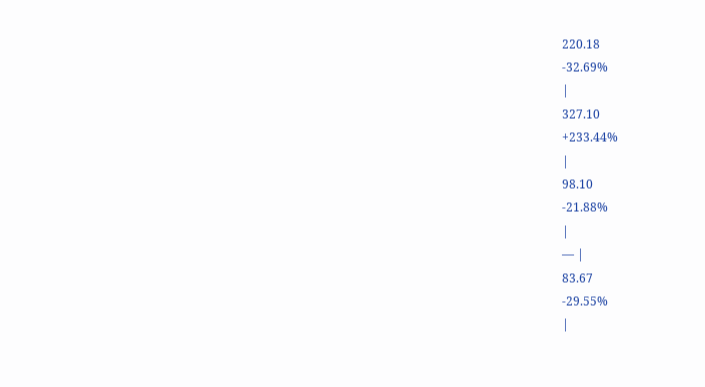220.18
-32.69%
|
327.10
+233.44%
|
98.10
-21.88%
|
— |
83.67
-29.55%
|